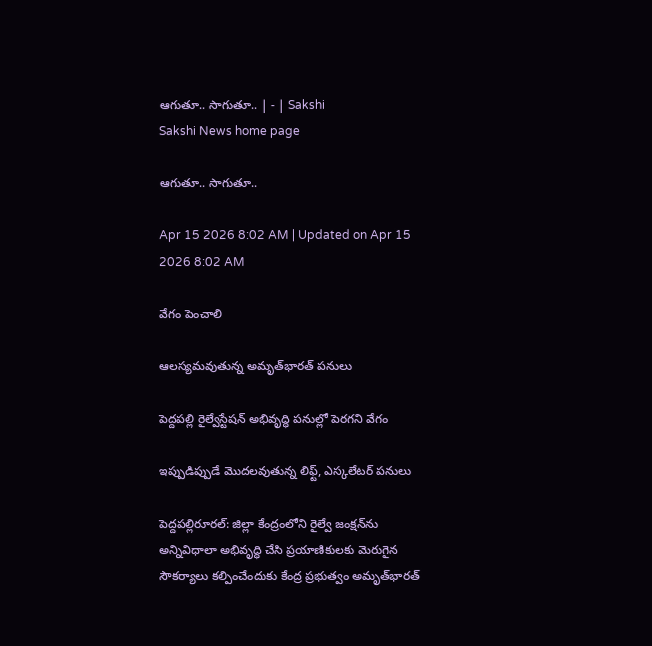ఆగుతూ.. సాగుతూ.. | - | Sakshi
Sakshi News home page

ఆగుతూ.. సాగుతూ..

Apr 15 2026 8:02 AM | Updated on Apr 15 2026 8:02 AM

వేగం పెంచాలి

ఆలస్యమవుతున్న అమృత్‌భారత్‌ పనులు

పెద్దపల్లి రైల్వేస్టేషన్‌ అభివృద్ధి పనుల్లో పెరగని వేగం

ఇప్పుడిప్పుడే మొదలవుతున్న లిఫ్ట్‌, ఎస్కలేటర్‌ పనులు

పెద్దపల్లిరూరల్‌: జిల్లా కేంద్రంలోని రైల్వే జంక్షన్‌ను అన్నివిధాలా అభివృద్ధి చేసి ప్రయాణికులకు మెరుగైన సౌకర్యాలు కల్పించేందుకు కేంద్ర ప్రభుత్వం అమృత్‌భారత్‌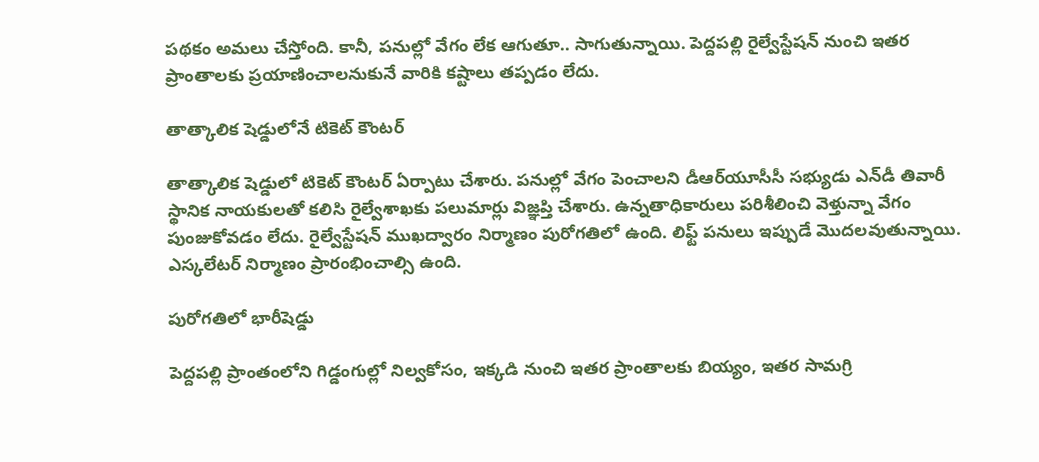పథకం అమలు చేస్తోంది. కానీ, పనుల్లో వేగం లేక ఆగుతూ.. సాగుతున్నాయి. పెద్దపల్లి రైల్వేస్టేషన్‌ నుంచి ఇతర ప్రాంతాలకు ప్రయాణించాలనుకునే వారికి కష్టాలు తప్పడం లేదు.

తాత్కాలిక షెడ్డులోనే టికెట్‌ కౌంటర్‌

తాత్కాలిక షెడ్డులో టికెట్‌ కౌంటర్‌ ఏర్పాటు చేశారు. పనుల్లో వేగం పెంచాలని డీఆర్‌యూసీసీ సభ్యుడు ఎన్‌డీ తివారీ స్థానిక నాయకులతో కలిసి రైల్వేశాఖకు పలుమార్లు విజ్ఞప్తి చేశారు. ఉన్నతాధికారులు పరిశీలించి వెళ్తున్నా వేగం పుంజుకోవడం లేదు. రైల్వేస్టేషన్‌ ముఖద్వారం నిర్మాణం పురోగతిలో ఉంది. లిఫ్ట్‌ పనులు ఇప్పుడే మొదలవుతున్నాయి. ఎస్కలేటర్‌ నిర్మాణం ప్రారంభించాల్సి ఉంది.

పురోగతిలో భారీషెడ్డు

పెద్దపల్లి ప్రాంతంలోని గిడ్డంగుల్లో నిల్వకోసం, ఇక్కడి నుంచి ఇతర ప్రాంతాలకు బియ్యం, ఇతర సామగ్రి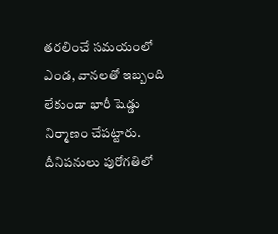తరలించే సమయంలో ఎండ, వానలతో ఇబ్బంది లేకుండా భారీ షెడ్డు నిర్మాణం చేపట్టారు. దీనిపనులు పురోగతిలో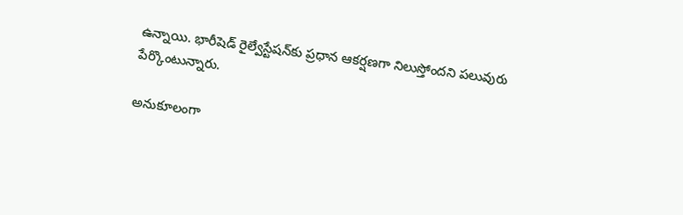ఉన్నాయి. భారీషెడ్‌ రైల్వేస్టేషన్‌కు ప్రధాన ఆకర్షణగా నిలుస్తోందని పలువురు పేర్కొంటున్నారు.

అనుకూలంగా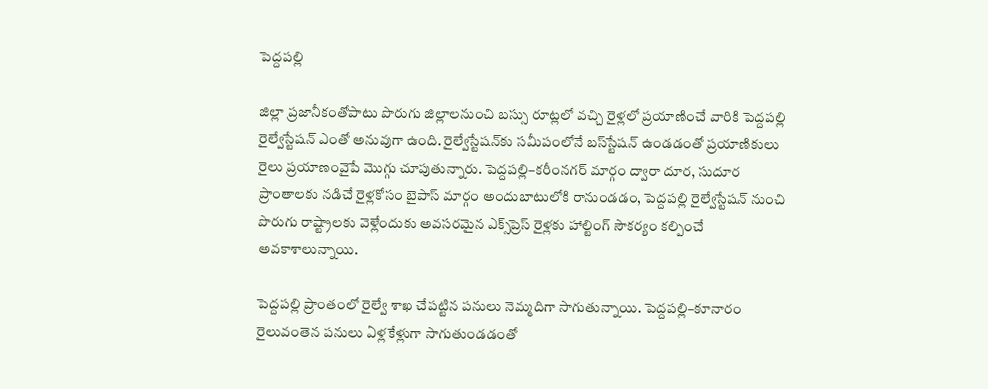పెద్దపల్లి

జిల్లా ప్రజానీకంతోపాటు పొరుగు జిల్లాలనుంచి బస్సు రూట్లలో వచ్చి రైళ్లలో ప్రయాణించే వారికి పెద్దపల్లి రైల్వేస్టేషన్‌ ఎంతో అనువుగా ఉంది. రైల్వేస్టేషన్‌కు సమీపంలోనే బస్‌స్టేషన్‌ ఉండడంతో ప్రయాణికులు రైలు ప్రయాణంవైపే మొగ్గు చూపుతున్నారు. పెద్దపల్లి–కరీంనగర్‌ మార్గం ద్వారా దూర, సుదూర ప్రాంతాలకు నడిచే రైళ్లకోసం బైపాస్‌ మార్గం అందుబాటులోకి రానుండడం, పెద్దపల్లి రైల్వేస్టేషన్‌ నుంచి పొరుగు రాష్ట్రాలకు వెళ్లేందుకు అవసరమైన ఎక్స్‌ప్రెస్‌ రైళ్లకు హాల్టింగ్‌ సౌకర్యం కల్పించే అవకాశాలున్నాయి.

పెద్దపల్లి ప్రాంతంలో రైల్వే శాఖ చేపట్టిన పనులు నెమ్మదిగా సాగుతున్నాయి. పెద్దపల్లి–కూనారం రైలువంతెన పనులు ఏళ్లకేళ్లుగా సాగుతుండడంతో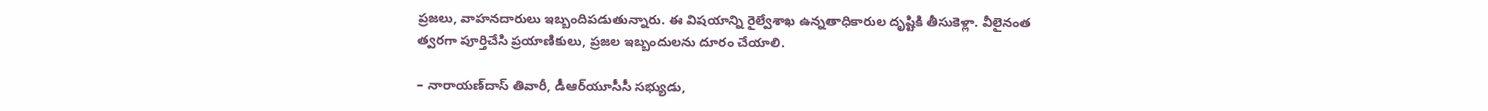ప్రజలు, వాహనదారులు ఇబ్బందిపడుతున్నారు. ఈ విషయాన్ని రైల్వేశాఖ ఉన్నతాధికారుల దృష్టికి తీసుకెళ్లా. వీలైనంత త్వరగా పూర్తిచేసి ప్రయాణికులు, ప్రజల ఇబ్బందులను దూరం చేయాలి.

– నారాయణ్‌దాస్‌ తివారీ, డీఆర్‌యూసీసీ సభ్యుడు,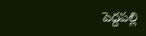పెద్దపల్లి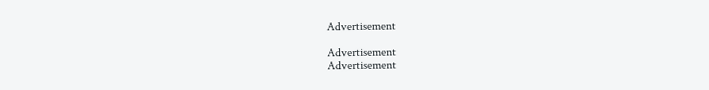Advertisement

Advertisement
Advertisement